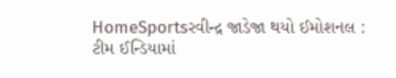HomeSportsરવીન્દ્ર જાડેજા થયો ઈમોશનલ : ટીમ ઈન્ડિયામાં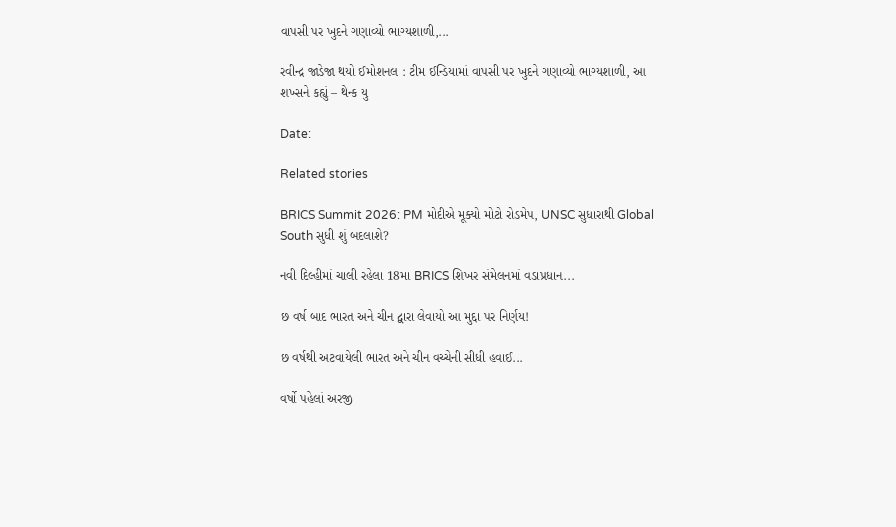વાપસી પર ખુદને ગણાવ્યો ભાગ્યશાળી,...

રવીન્દ્ર જાડેજા થયો ઈમોશનલ : ટીમ ઈન્ડિયામાં વાપસી પર ખુદને ગણાવ્યો ભાગ્યશાળી, આ શખ્સને કહ્યું – થેન્ક યુ

Date:

Related stories

BRICS Summit 2026: PM મોદીએ મૂક્યો મોટો રોડમેપ, UNSC સુધારાથી Global South સુધી શું બદલાશે?

નવી દિલ્હીમાં ચાલી રહેલા 18મા BRICS શિખર સંમેલનમાં વડાપ્રધાન...

છ વર્ષ બાદ ભારત અને ચીન દ્વારા લેવાયો આ મુદ્દા પર નિર્ણય!

છ વર્ષથી અટવાયેલી ભારત અને ચીન વચ્ચેની સીધી હવાઈ...

વર્ષો પહેલાં અરજી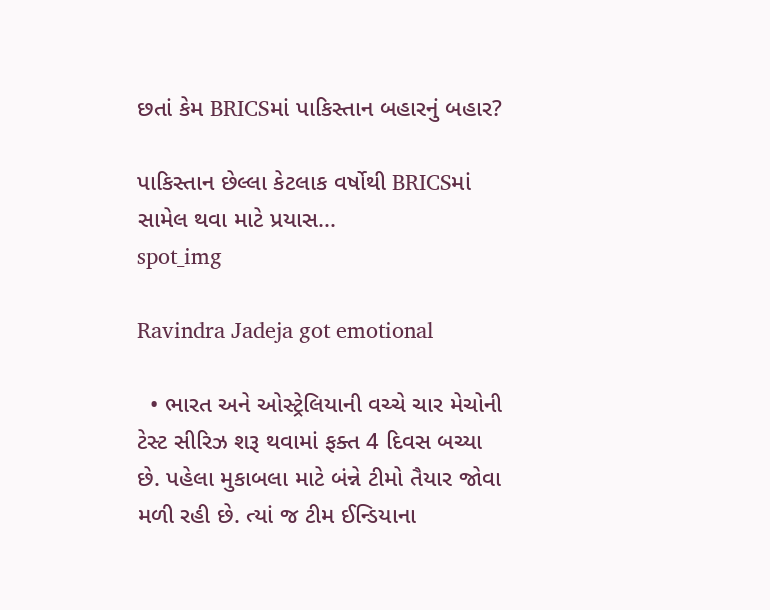છતાં કેમ BRICSમાં પાકિસ્તાન બહારનું બહાર?

પાકિસ્તાન છેલ્લા કેટલાક વર્ષોથી BRICSમાં સામેલ થવા માટે પ્રયાસ...
spot_img

Ravindra Jadeja got emotional

  • ભારત અને ઓસ્ટ્રેલિયાની વચ્ચે ચાર મેચોની ટેસ્ટ સીરિઝ શરૂ થવામાં ફક્ત 4 દિવસ બચ્યા છે. પહેલા મુકાબલા માટે બંન્ને ટીમો તૈયાર જોવા મળી રહી છે. ત્યાં જ ટીમ ઈન્ડિયાના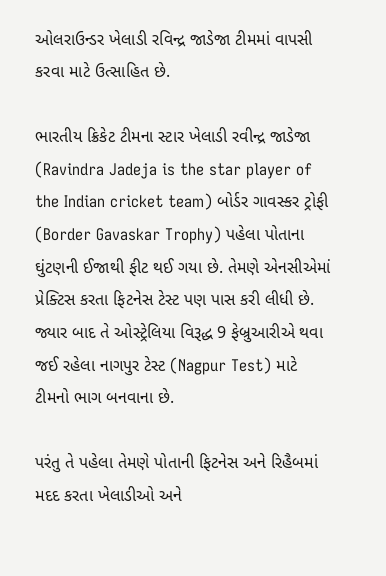ઓલરાઉન્ડર ખેલાડી રવિન્દ્ર જાડેજા ટીમમાં વાપસી કરવા માટે ઉત્સાહિત છે.

ભારતીય ક્રિકેટ ટીમના સ્ટાર ખેલાડી રવીન્દ્ર જાડેજા (Ravindra Jadeja is the star player of the Indian cricket team) બોર્ડર ગાવસ્કર ટ્રોફી (Border Gavaskar Trophy) પહેલા પોતાના ઘુંટણની ઈજાથી ફીટ થઈ ગયા છે. તેમણે એનસીએમાં પ્રેક્ટિસ કરતા ફિટનેસ ટેસ્ટ પણ પાસ કરી લીધી છે. જ્યાર બાદ તે ઓસ્ટ્રેલિયા વિરૂદ્ધ 9 ફેબ્રુઆરીએ થવા જઈ રહેલા નાગપુર ટેસ્ટ (Nagpur Test) માટે ટીમનો ભાગ બનવાના છે.

પરંતુ તે પહેલા તેમણે પોતાની ફિટનેસ અને રિહૈબમાં મદદ કરતા ખેલાડીઓ અને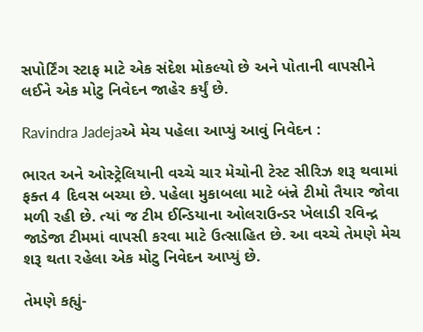સપોર્ટિંગ સ્ટાફ માટે એક સંદેશ મોકલ્યો છે અને પોતાની વાપસીને લઈને એક મોટુ નિવેદન જાહેર કર્યું છે.

Ravindra Jadejaએ મેચ પહેલા આપ્યું આવું નિવેદન :

ભારત અને ઓસ્ટ્રેલિયાની વચ્ચે ચાર મેચોની ટેસ્ટ સીરિઝ શરૂ થવામાં ફક્ત 4 દિવસ બચ્યા છે. પહેલા મુકાબલા માટે બંન્ને ટીમો તૈયાર જોવા મળી રહી છે. ત્યાં જ ટીમ ઈન્ડિયાના ઓલરાઉન્ડર ખેલાડી રવિન્દ્ર જાડેજા ટીમમાં વાપસી કરવા માટે ઉત્સાહિત છે. આ વચ્ચે તેમણે મેચ શરૂ થતા રહેલા એક મોટુ નિવેદન આપ્યું છે.

તેમણે કહ્યું-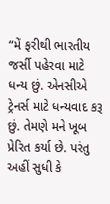“મેં ફરીથી ભારતીય જર્સી પહેરવા માટે ધન્ય છું. એનસીએ ટ્રેનર્સ માટે ધન્યવાદ કરૂ છું. તેમણે મને ખૂબ પ્રેરિત કર્યા છે. પરંતુ અહીં સુધી કે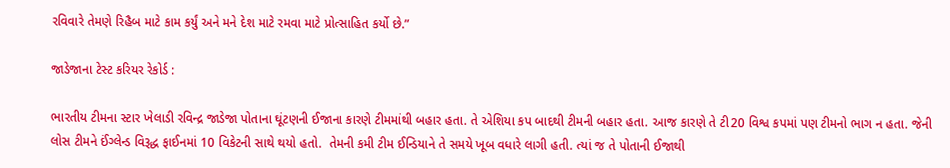રવિવારે તેમણે રિહૈબ માટે કામ કર્યું અને મને દેશ માટે રમવા માટે પ્રોત્સાહિત કર્યો છે.”

જાડેજાના ટેસ્ટ કરિયર રેકોર્ડ :

ભારતીય ટીમના સ્ટાર ખેલાડી રવિન્દ્ર જાડેજા પોતાના ઘૂંટણની ઈજાના કારણે ટીમમાંથી બહાર હતા. તે એશિયા કપ બાદથી ટીમની બહાર હતા. આજ કારણે તે ટી20 વિશ્વ કપમાં પણ ટીમનો ભાગ ન હતા. જેની લોસ ટીમને ઈંગ્લેન્ડ વિરૂદ્ધ ફાઈનમાં 10 વિકેટની સાથે થયો હતો.  તેમની કમી ટીમ ઈન્ડિયાને તે સમયે ખૂબ વધારે લાગી હતી. ત્યાં જ તે પોતાની ઈજાથી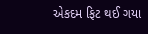એકદમ ફિટ થઈ ગયા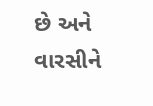છે અને વારસીને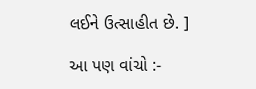લઈને ઉત્સાહીત છે. ]

આ પણ વાંચો :-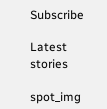Subscribe

Latest stories

spot_img